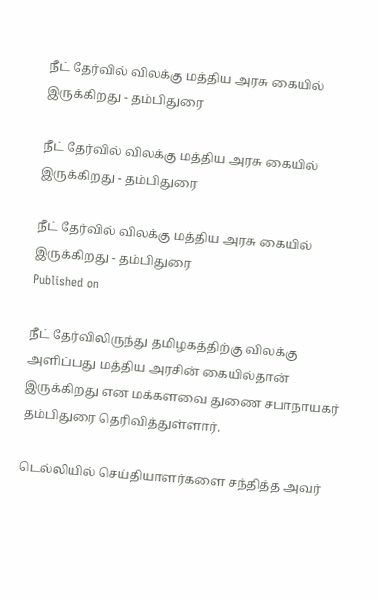நீட் தேர்வில் விலக்கு மத்திய அரசு கையில் இருக்கிறது - தம்பிதுரை

நீட் தேர்வில் விலக்கு மத்திய அரசு கையில் இருக்கிறது - தம்பிதுரை

நீட் தேர்வில் விலக்கு மத்திய அரசு கையில் இருக்கிறது - தம்பிதுரை
Published on

நீட் தேர்விலிருந்து தமிழகத்திற்கு விலக்கு அளிப்பது மத்திய அரசின் கையில்தான் இருக்கிறது என மக்களவை துணை சபாநாயகர் தம்பிதுரை தெரிவித்துள்ளார்.

டெல்லியில் செய்தியாளர்களை சந்தித்த அவர்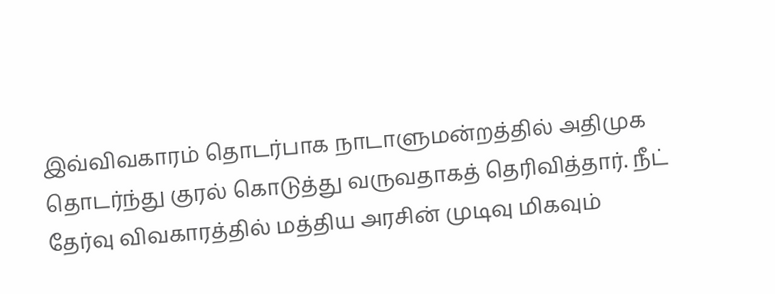இவ்விவகாரம் தொடர்பாக நாடாளுமன்றத்தில் அதிமுக தொடர்ந்து குரல் கொடுத்து வருவதாகத் தெரிவித்தார். நீட் தேர்வு விவகாரத்தில் மத்திய அரசின் முடிவு மிகவும்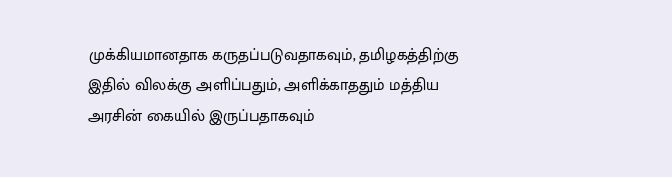முக்கியமானதாக கருதப்படுவதாகவும், தமிழகத்திற்கு இதில் விலக்கு அளிப்பதும், அளிக்காததும் மத்திய அரசின் கையில் இருப்பதாகவும்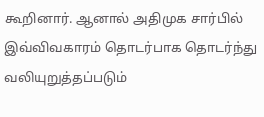கூறினார். ஆனால் அதிமுக சார்பில் இவ்விவகாரம் தொடர்பாக தொடர்ந்து வலியுறுத்தப்படும்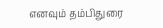எனவும் தம்பிதுரை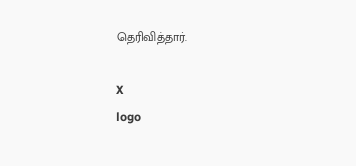தெரிவித்தார்.

X
logo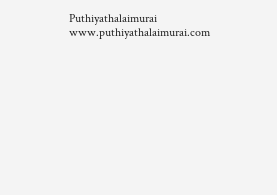Puthiyathalaimurai
www.puthiyathalaimurai.com